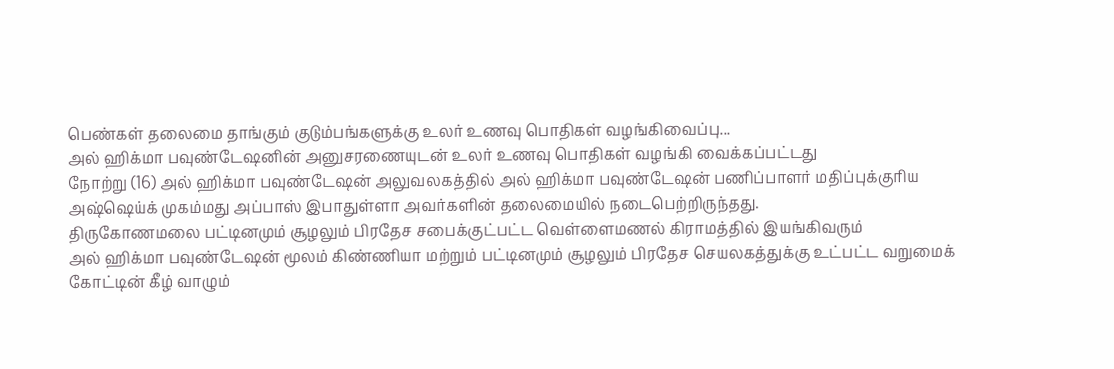பெண்கள் தலைமை தாங்கும் குடும்பங்களுக்கு உலர் உணவு பொதிகள் வழங்கிவைப்பு...
அல் ஹிக்மா பவுண்டேஷனின் அனுசரணையுடன் உலர் உணவு பொதிகள் வழங்கி வைக்கப்பட்டது
நோற்று (16) அல் ஹிக்மா பவுண்டேஷன் அலுவலகத்தில் அல் ஹிக்மா பவுண்டேஷன் பணிப்பாளர் மதிப்புக்குரிய அஷ்ஷெய்க் முகம்மது அப்பாஸ் இபாதுள்ளா அவர்களின் தலைமையில் நடைபெற்றிருந்தது.
திருகோணமலை பட்டினமும் சூழலும் பிரதேச சபைக்குட்பட்ட வெள்ளைமணல் கிராமத்தில் இயங்கிவரும்
அல் ஹிக்மா பவுண்டேஷன் மூலம் கிண்ணியா மற்றும் பட்டினமும் சூழலும் பிரதேச செயலகத்துக்கு உட்பட்ட வறுமைக் கோட்டின் கீழ் வாழும்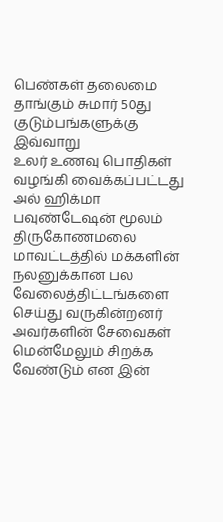பெண்கள் தலைமை தாங்கும் சுமார் 50து குடும்பங்களுக்கு இவ்வாறு
உலர் உணவு பொதிகள் வழங்கி வைக்கப்பட்டது
அல் ஹிக்மா பவுண்டேஷன் மூலம் திருகோணமலை மாவட்டத்தில் மக்களின் நலனுக்கான பல வேலைத்திட்டங்களை செய்து வருகின்றனர் அவர்களின் சேவைகள் மென்மேலும் சிறக்க வேண்டும் என இன்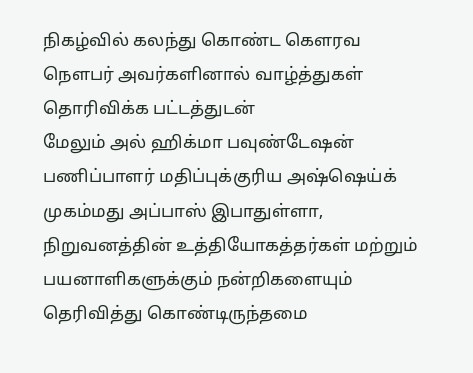நிகழ்வில் கலந்து கொண்ட கௌரவ நௌபர் அவர்களினால் வாழ்த்துகள் தொரிவிக்க பட்டத்துடன்
மேலும் அல் ஹிக்மா பவுண்டேஷன் பணிப்பாளர் மதிப்புக்குரிய அஷ்ஷெய்க் முகம்மது அப்பாஸ் இபாதுள்ளா, நிறுவனத்தின் உத்தியோகத்தர்கள் மற்றும் பயனாளிகளுக்கும் நன்றிகளையும் தெரிவித்து கொண்டிருந்தமை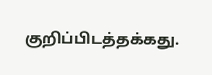குறிப்பிடத்தக்கது.